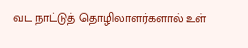வட நாட்டுத் தொழிலாளர்களால் உள்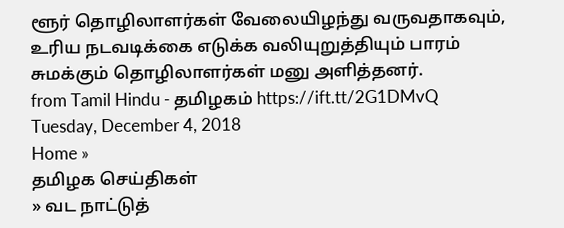ளூர் தொழிலாளர்கள் வேலையிழந்து வருவதாகவும், உரிய நடவடிக்கை எடுக்க வலியுறுத்தியும் பாரம் சுமக்கும் தொழிலாளர்கள் மனு அளித்தனர்.
from Tamil Hindu - தமிழகம் https://ift.tt/2G1DMvQ
Tuesday, December 4, 2018
Home »
தமிழக செய்திகள்
» வட நாட்டுத்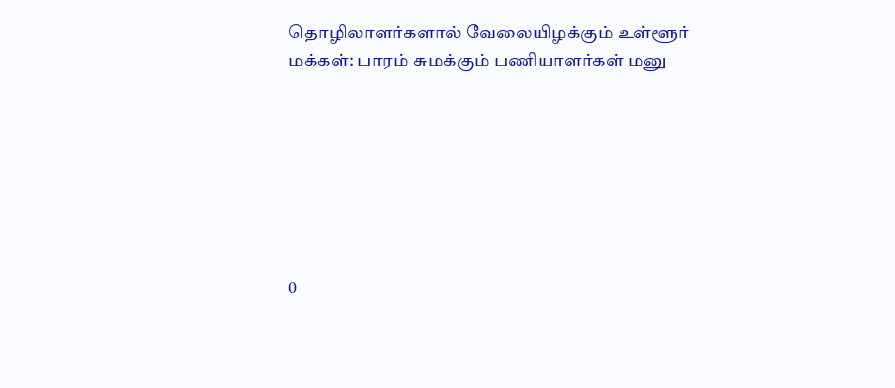தொழிலாளர்களால் வேலையிழக்கும் உள்ளூர் மக்கள்: பாரம் சுமக்கும் பணியாளர்கள் மனு







0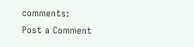comments:
Post a Comment